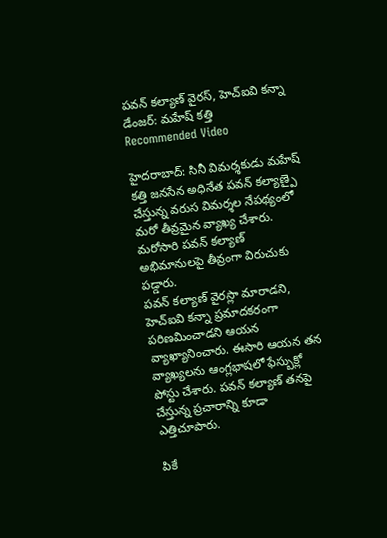పవన్ కల్యాణ్ వైరస్, హెచ్ఐవి కన్నా డేంజర్: మహేష్ కత్తి
Recommended Video

హైదరాబాద్: సినీ విమర్శకుడు మహేష్ కత్తి జనసేన అధినేత పవన్ కల్యాణ్పై చేస్తున్న వరుస విమర్శల నేపథ్యంలో మరో తీవ్రమైన వ్యాఖ్య చేశారు. మరోసారి పవన్ కల్యాణ్ అభిమానులపై తీవ్రంగా విరుచుకు పడ్డారు.
పవన్ కల్యాణ్ వైరస్లా మారాడని, హెచ్ఐవి కన్నా ప్రమాదకరంగా పరిణమించాడని ఆయన వ్యాఖ్యానించారు. ఈసారి ఆయన తన వ్యాఖ్యలను ఆంగ్లభాషలో ఫేస్బుక్లో పోస్టు చేశారు. పవన్ కల్యాణ్ తనపై చేస్తున్న ప్రచారాన్ని కూడా ఎత్తిచూపారు.

పికే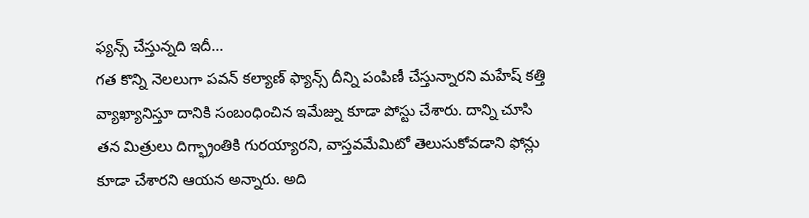ఫ్యన్స్ చేస్తున్నది ఇదీ...
గత కొన్ని నెలలుగా పవన్ కల్యాణ్ ఫ్యాన్స్ దీన్ని పంపిణీ చేస్తున్నారని మహేష్ కత్తి వ్యాఖ్యానిస్తూ దానికి సంబంధించిన ఇమేజ్ను కూడా పోస్టు చేశారు. దాన్ని చూసి తన మిత్రులు దిగ్భ్రాంతికి గురయ్యారని, వాస్తవమేమిటో తెలుసుకోవడాని ఫోన్లు కూడా చేశారని ఆయన అన్నారు. అది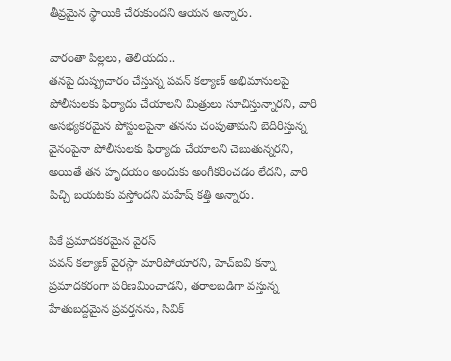తీవ్రమైన స్థాయికి చేరుకుందని ఆయన అన్నారు.

వారంతా పిల్లలు, తెలియదు..
తనపై దుష్ప్రచారం చేస్తున్న పవన్ కల్యాణ్ అభిమానులపై పోలీసులకు ఫిర్యాదు చేయాలని మిత్రులు సూచిస్తున్నారని, వారి అసభ్యకరమైన పోస్టులపైనా తనను చంపుతామని బెదిరిస్తున్న వైనంపైనా పోలీసులకు ఫిర్యాదు చేయాలని చెబుతున్నరని, అయితే తన హృదయం అందుకు అంగీకరించడం లేదని, వారి పిచ్చి బయటకు వస్తోందని మహేష్ కత్తి అన్నారు.

పికే ప్రమాదకరమైన వైరస్
పవన్ కల్యాణ్ వైరస్గా మారిపోయారని, హెచ్ఐవి కన్నా ప్రమాదకరంగా పరిణమించాడని, తరాలబడిగా వస్తున్న హేతుబద్దమైన ప్రవర్తనను, సివిక్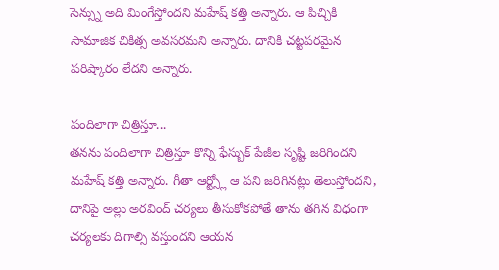సెన్స్ను అది మింగేస్తోందని మహేష్ కత్తి అన్నారు. ఆ పిచ్చికి సామాజిక చికిత్స అవసరమని అన్నారు. దానికి చట్టపరమైన పరిష్కారం లేదని అన్నారు.

పందిలాగా చిత్రిస్తూ...
తనను పందిలాగా చిత్రిస్తూ కొన్ని ఫేస్బుక్ పేజీల సృష్టి జరిగిందని మహేష్ కత్తి అన్నారు. గీతా ఆర్ట్స్లో ఆ పని జరిగినట్లు తెలుస్తోందని, దానిపై అల్లు అరవింద్ చర్యలు తీసుకోకపోతే తాను తగిన విధంగా చర్యలకు దిగాల్సి వస్తుందని ఆయన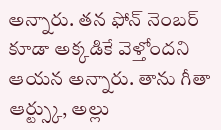అన్నారు. తన ఫోన్ నెంబర్ కూడా అక్కడికే వెళ్తోందని ఆయన అన్నారు. తాను గీతా ఆర్ట్స్కు, అల్లు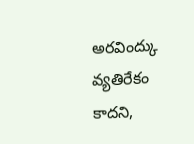అరవింద్కు వ్యతిరేకం కాదని,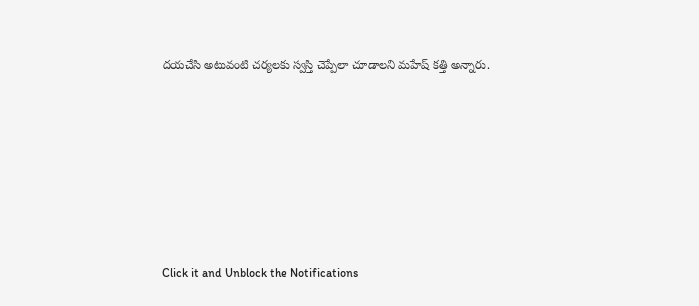దయచేసి అటువంటి చర్యలకు స్వస్తి చెప్పేలా చూడాలని మహేష్ కత్తి అన్నారు.












Click it and Unblock the Notifications